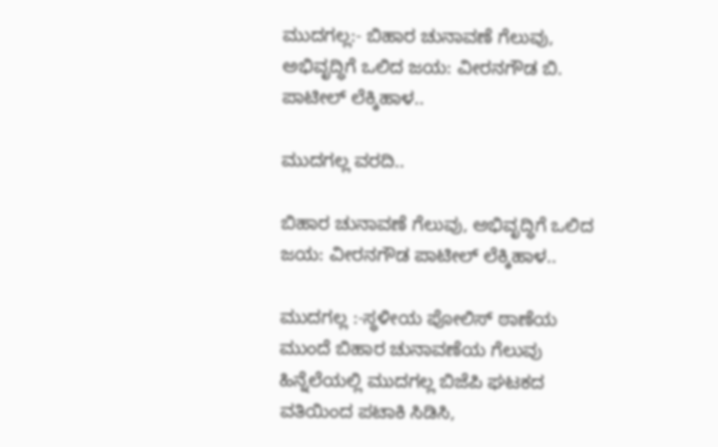ಮುದಗಲ್ಲ:- ಬಿಹಾರ ಚುನಾವಣೆ ಗೆಲುವು, ಅಭಿವೃದ್ಧಿಗೆ ಒಲಿದ ಜಯ: ವೀರನಗೌಡ ಬಿ. ಪಾಟೀಲ್ ಲೆಕ್ಕಿಹಾಳ..

ಮುದಗಲ್ಲ ವರದಿ..

ಬಿಹಾರ ಚುನಾವಣೆ ಗೆಲುವು, ಅಭಿವೃದ್ಧಿಗೆ ಒಲಿದ ಜಯ: ವೀರನಗೌಡ ಪಾಟೀಲ್ ಲೆಕ್ಕಿಹಾಳ..

ಮುದಗಲ್ಲ :-ಸ್ಥಳೀಯ ಪೋಲಿಸ್ ಠಾಣೆಯ ಮುಂದೆ ಬಿಹಾರ ಚುನಾವಣೆಯ ಗೆಲುವು ಹಿನ್ನೆಲೆಯಲ್ಲಿ ಮುದಗಲ್ಲ ಬಿಜೆಪಿ ಘಟಕದ ವತಿಯಿಂದ ಪಟಾಕಿ ಸಿಡಿಸಿ,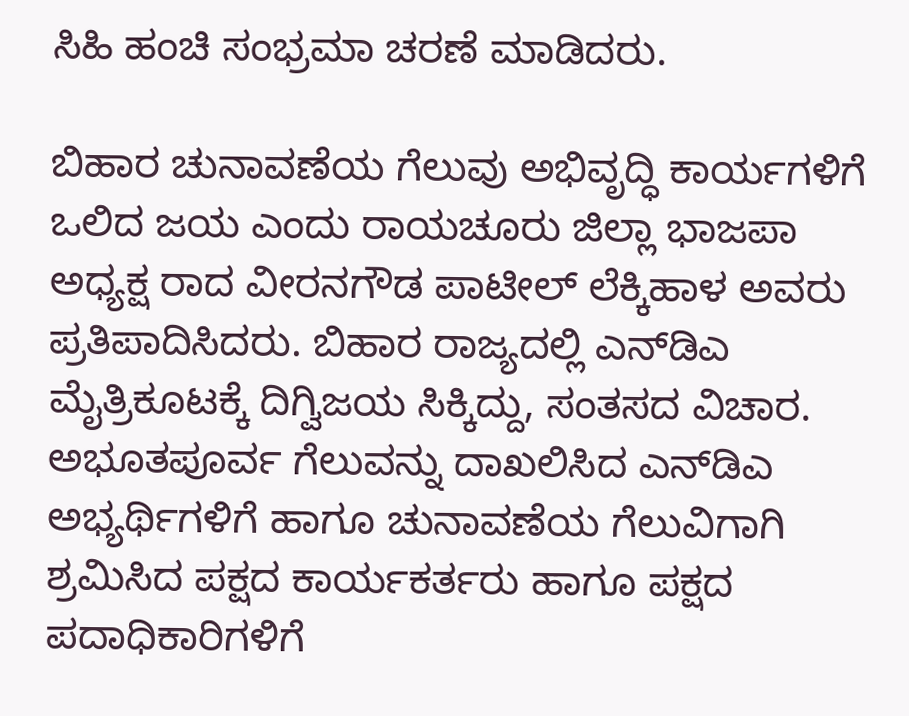ಸಿಹಿ ಹಂಚಿ ಸಂಭ್ರಮಾ ಚರಣೆ ಮಾಡಿದರು.

ಬಿಹಾರ ಚುನಾವಣೆಯ ಗೆಲುವು ಅಭಿವೃದ್ಧಿ ಕಾರ್ಯಗಳಿಗೆ ಒಲಿದ ಜಯ ಎಂದು ರಾಯಚೂರು ಜಿಲ್ಲಾ ಭಾಜಪಾ ಅಧ್ಯಕ್ಷ ರಾದ ವೀರನಗೌಡ ಪಾಟೀಲ್ ಲೆಕ್ಕಿಹಾಳ ಅವರು ಪ್ರತಿಪಾದಿಸಿದರು. ಬಿಹಾರ ರಾಜ್ಯದಲ್ಲಿ ಎನ್‌ಡಿಎ ಮೈತ್ರಿಕೂಟಕ್ಕೆ ದಿಗ್ವಿಜಯ ಸಿಕ್ಕಿದ್ದು, ಸಂತಸದ ವಿಚಾರ. ಅಭೂತಪೂರ್ವ ಗೆಲುವನ್ನು ದಾಖಲಿಸಿದ ಎನ್‌ಡಿಎ ಅಭ್ಯರ್ಥಿಗಳಿಗೆ ಹಾಗೂ ಚುನಾವಣೆಯ ಗೆಲುವಿಗಾಗಿ ಶ್ರಮಿಸಿದ ಪಕ್ಷದ ಕಾರ್ಯಕರ್ತರು ಹಾಗೂ ಪಕ್ಷದ ಪದಾಧಿಕಾರಿಗಳಿಗೆ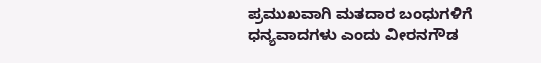ಪ್ರಮುಖವಾಗಿ ಮತದಾರ ಬಂಧುಗಳಿಗೆ ಧನ್ಯವಾದಗಳು ಎಂದು ವೀರನಗೌಡ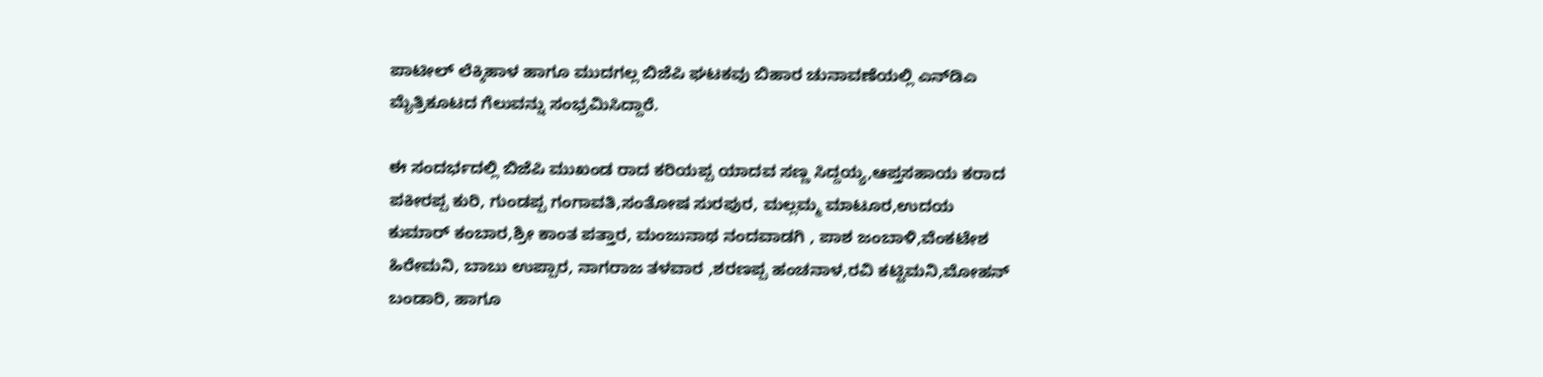ಪಾಟೀಲ್ ಲೆಕ್ಕಿಹಾಳ ಹಾಗೂ ಮುದಗಲ್ಲ ಬಿಜೆಪಿ ಘಟಕವು ಬಿಹಾರ ಚುನಾವಣೆಯಲ್ಲಿ ಎನ್‌ಡಿಎ ಮೈತ್ರಿಕೂಟದ ಗೆಲುವನ್ನು ಸಂಭ್ರಮಿಸಿದ್ದಾರೆ.

ಈ ಸಂದರ್ಭದಲ್ಲಿ ಬಿಜೆಪಿ ಮುಖಂಡ ರಾದ ಕರಿಯಪ್ಪ ಯಾದವ ಸಣ್ಣ ಸಿದ್ದಯ್ಯ,ಆಪ್ತಸಹಾಯ ಕರಾದ ಪಕೀರಪ್ಪ ಕುರಿ, ಗುಂಡಪ್ಪ ಗಂಗಾವತಿ,ಸಂತೋಷ ಸುರಪುರ, ಮಲ್ಲಮ್ಮ ಮಾಟೂರ,ಉದಯ ಕುಮಾರ್ ಕಂಬಾರ,ಶ್ರೀ ಕಾಂತ ಪತ್ತಾರ, ಮಂಜುನಾಥ ನಂದವಾಡಗಿ , ಪಾಶ ಜಂಬಾಳಿ,ವೆಂಕಟೇಶ ಹಿರೇಮನಿ, ಬಾಬು ಉಪ್ಪಾರ, ನಾಗರಾಜ ತಳವಾರ ,ಶರಣಪ್ಪ ಹಂಚನಾಳ,ರವಿ ಕಟ್ಟಿಮನಿ,ಮೋಹನ್ ಬಂಡಾರಿ, ಹಾಗೂ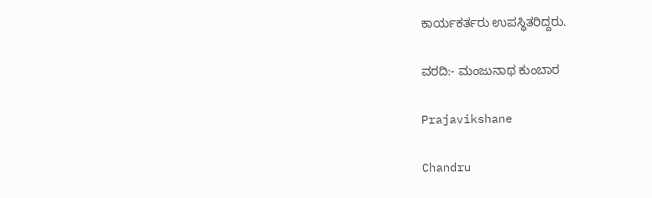ಕಾರ್ಯಕರ್ತರು ಉಪಸ್ಥಿತರಿದ್ದರು.

ವರದಿ:- ಮಂಜುನಾಥ ಕುಂಬಾರ

Prajavikshane

Chandru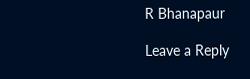R Bhanapaur

Leave a Reply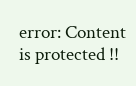error: Content is protected !!